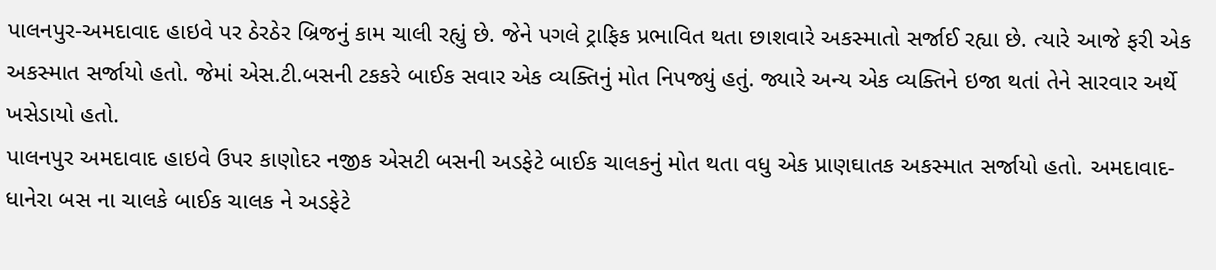પાલનપુર-અમદાવાદ હાઇવે પર ઠેરઠેર બ્રિજનું કામ ચાલી રહ્યું છે. જેને પગલે ટ્રાફિક પ્રભાવિત થતા છાશવારે અકસ્માતો સર્જાઈ રહ્યા છે. ત્યારે આજે ફરી એક અકસ્માત સર્જાયો હતો. જેમાં એસ.ટી.બસની ટકકરે બાઈક સવાર એક વ્યક્તિનું મોત નિપજ્યું હતું. જ્યારે અન્ય એક વ્યક્તિને ઇજા થતાં તેને સારવાર અર્થે ખસેડાયો હતો.
પાલનપુર અમદાવાદ હાઇવે ઉપર કાણોદર નજીક એસટી બસની અડફેટે બાઈક ચાલકનું મોત થતા વધુ એક પ્રાણઘાતક અકસ્માત સર્જાયો હતો. અમદાવાદ-ધાનેરા બસ ના ચાલકે બાઈક ચાલક ને અડફેટે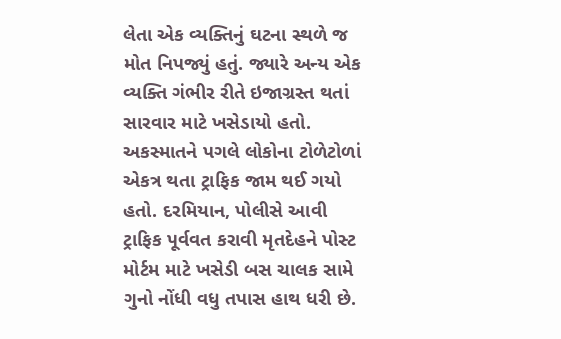લેતા એક વ્યક્તિનું ઘટના સ્થળે જ મોત નિપજ્યું હતું. જ્યારે અન્ય એક વ્યક્તિ ગંભીર રીતે ઇજાગ્રસ્ત થતાં સારવાર માટે ખસેડાયો હતો. અકસ્માતને પગલે લોકોના ટોળેટોળાં એકત્ર થતા ટ્રાફિક જામ થઈ ગયો હતો. દરમિયાન, પોલીસે આવી ટ્રાફિક પૂર્વવત કરાવી મૃતદેહને પોસ્ટ મોર્ટમ માટે ખસેડી બસ ચાલક સામે ગુનો નોંધી વધુ તપાસ હાથ ધરી છે.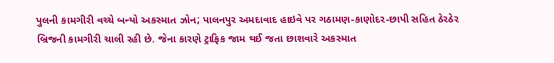પુલની કામગીરી વચ્ચે બન્યો અકસ્માત ઝોન; પાલનપુર અમદાવાદ હાઇવે પર ગઠામણ-કાણોદર-છાપી સહિત ઠેરઠેર બ્રિજની કામગીરી ચાલી રહી છે. જેના કારણે ટ્રાફિક જામ થઈ જતા છાશવારે અકસ્માત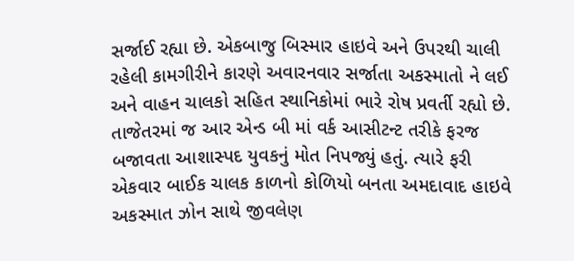સર્જાઈ રહ્યા છે. એકબાજુ બિસ્માર હાઇવે અને ઉપરથી ચાલી રહેલી કામગીરીને કારણે અવારનવાર સર્જાતા અકસ્માતો ને લઈ અને વાહન ચાલકો સહિત સ્થાનિકોમાં ભારે રોષ પ્રવર્તી રહ્યો છે. તાજેતરમાં જ આર એન્ડ બી માં વર્ક આસીટન્ટ તરીકે ફરજ બજાવતા આશાસ્પદ યુવકનું મોત નિપજ્યું હતું. ત્યારે ફરી એકવાર બાઈક ચાલક કાળનો કોળિયો બનતા અમદાવાદ હાઇવે અકસ્માત ઝોન સાથે જીવલેણ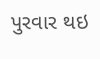પુરવાર થઇ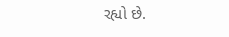રહ્યો છે.